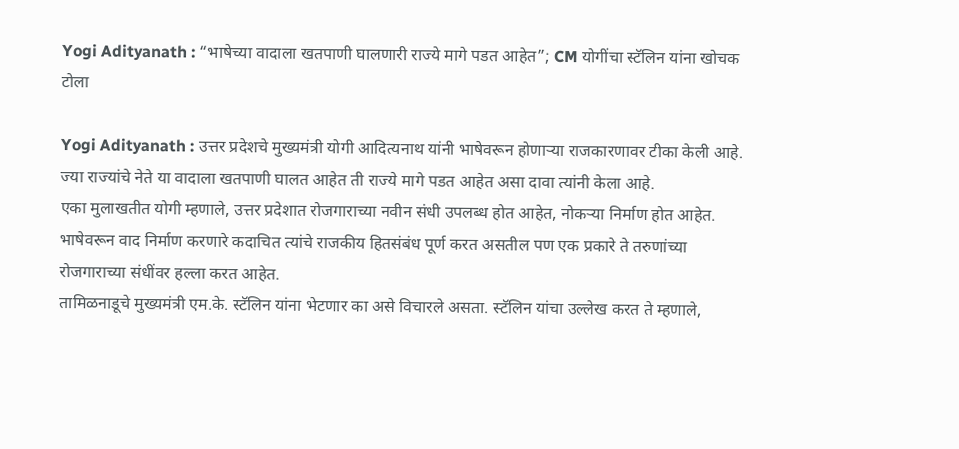Yogi Adityanath : “भाषेच्या वादाला खतपाणी घालणारी राज्ये मागे पडत आहेत”; CM योगींचा स्टॅलिन यांना खोचक टोला

Yogi Adityanath : उत्तर प्रदेशचे मुख्यमंत्री योगी आदित्यनाथ यांनी भाषेवरून होणाऱ्या राजकारणावर टीका केली आहे. ज्या राज्यांचे नेते या वादाला खतपाणी घालत आहेत ती राज्ये मागे पडत आहेत असा दावा त्यांनी केला आहे.
एका मुलाखतीत योगी म्हणाले, उत्तर प्रदेशात रोजगाराच्या नवीन संधी उपलब्ध होत आहेत, नोकऱ्या निर्माण होत आहेत. भाषेवरून वाद निर्माण करणारे कदाचित त्यांचे राजकीय हितसंबंध पूर्ण करत असतील पण एक प्रकारे ते तरुणांच्या रोजगाराच्या संधींवर हल्ला करत आहेत.
तामिळनाडूचे मुख्यमंत्री एम.के. स्टॅलिन यांना भेटणार का असे विचारले असता. स्टॅलिन यांचा उल्लेख करत ते म्हणाले,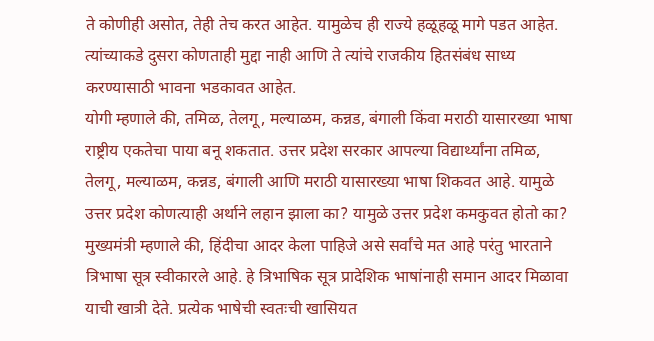ते कोणीही असोत, तेही तेच करत आहेत. यामुळेच ही राज्ये हळूहळू मागे पडत आहेत. त्यांच्याकडे दुसरा कोणताही मुद्दा नाही आणि ते त्यांचे राजकीय हितसंबंध साध्य करण्यासाठी भावना भडकावत आहेत.
योगी म्हणाले की, तमिळ, तेलगू, मल्याळम, कन्नड, बंगाली किंवा मराठी यासारख्या भाषा राष्ट्रीय एकतेचा पाया बनू शकतात. उत्तर प्रदेश सरकार आपल्या विद्यार्थ्यांना तमिळ, तेलगू, मल्याळम, कन्नड, बंगाली आणि मराठी यासारख्या भाषा शिकवत आहे. यामुळे उत्तर प्रदेश कोणत्याही अर्थाने लहान झाला का? यामुळे उत्तर प्रदेश कमकुवत होतो का?
मुख्यमंत्री म्हणाले की, हिंदीचा आदर केला पाहिजे असे सर्वांचे मत आहे परंतु भारताने त्रिभाषा सूत्र स्वीकारले आहे. हे त्रिभाषिक सूत्र प्रादेशिक भाषांनाही समान आदर मिळावा याची खात्री देते. प्रत्येक भाषेची स्वतःची खासियत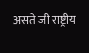असते जी राष्ट्रीय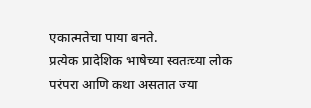एकात्मतेचा पाया बनते.
प्रत्येक प्रादेशिक भाषेच्या स्वतःच्या लोक परंपरा आणि कथा असतात ज्या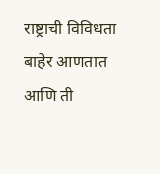राष्ट्राची विविधता बाहेर आणतात आणि ती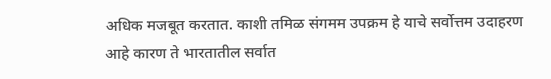अधिक मजबूत करतात. काशी तमिळ संगमम उपक्रम हे याचे सर्वोत्तम उदाहरण आहे कारण ते भारतातील सर्वात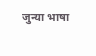जुन्या भाषा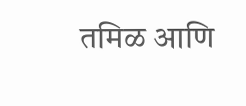तमिळ आणि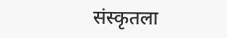संस्कृतला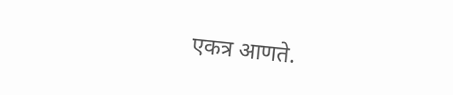एकत्र आणते.